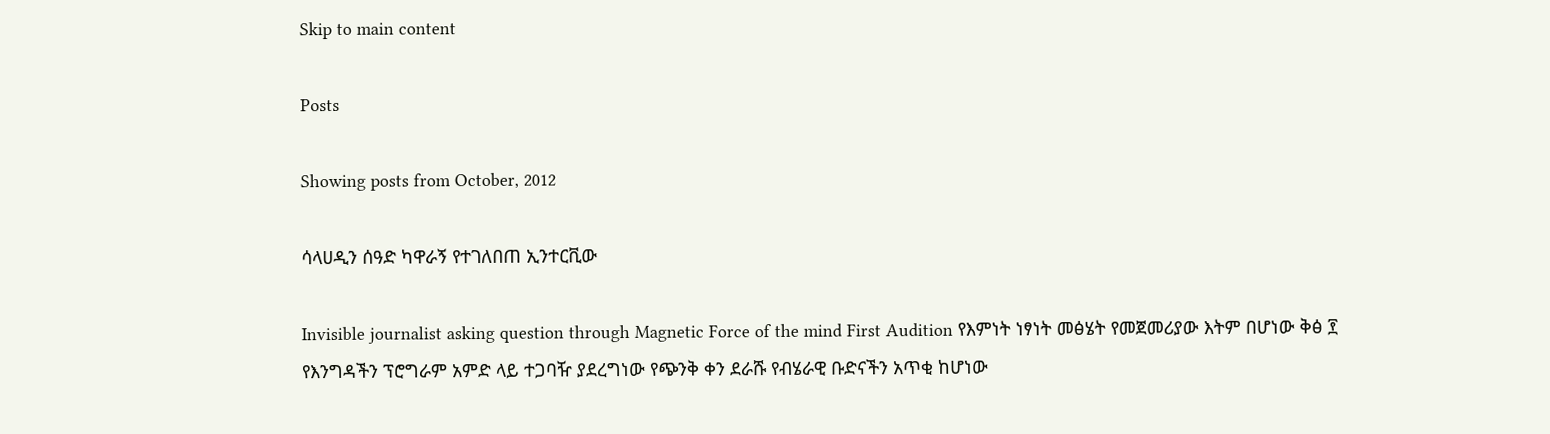Skip to main content

Posts

Showing posts from October, 2012

ሳላሀዲን ሰዓድ ካዋራኝ የተገለበጠ ኢንተርቪው

Invisible journalist asking question through Magnetic Force of the mind First Audition የእምነት ነፃነት መፅሄት የመጀመሪያው እትም በሆነው ቅፅ ፻ የእንግዳችን ፕሮግራም አምድ ላይ ተጋባዥ ያደረግነው የጭንቅ ቀን ደራሹ የብሄራዊ ቡድናችን አጥቂ ከሆነው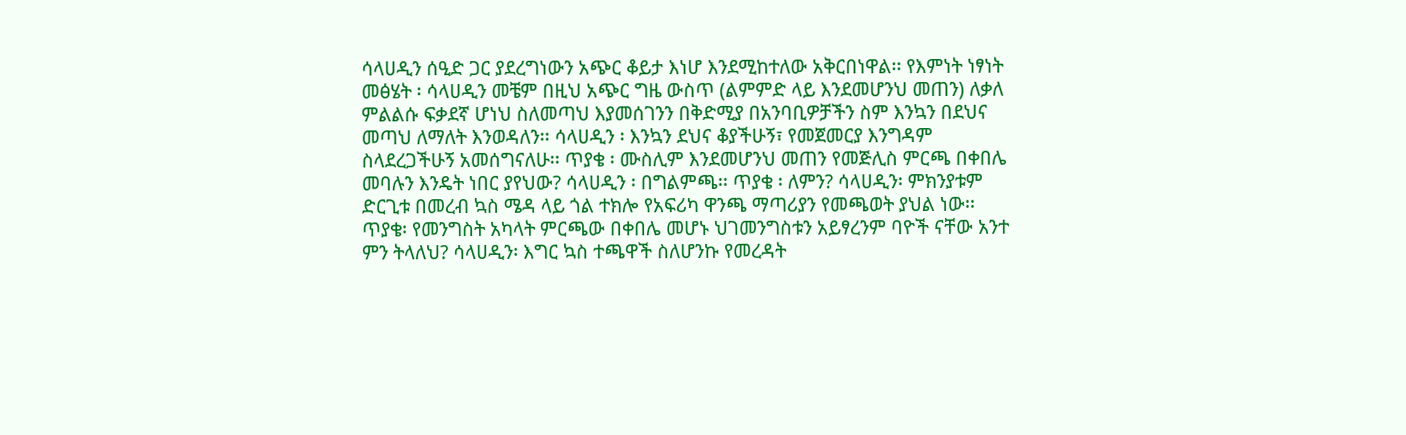ሳላሀዲን ሰዒድ ጋር ያደረግነውን አጭር ቆይታ እነሆ እንደሚከተለው አቅርበነዋል፡፡ የእምነት ነፃነት መፅሄት ፡ ሳላሀዲን መቼም በዚህ አጭር ግዜ ውስጥ (ልምምድ ላይ እንደመሆንህ መጠን) ለቃለ ምልልሱ ፍቃደኛ ሆነህ ስለመጣህ እያመሰገንን በቅድሚያ በአንባቢዎቻችን ስም እንኳን በደህና መጣህ ለማለት እንወዳለን፡፡ ሳላሀዲን ፡ እንኳን ደህና ቆያችሁኝ፣ የመጀመርያ እንግዳም ስላደረጋችሁኝ አመሰግናለሁ፡፡ ጥያቄ ፡ ሙስሊም እንደመሆንህ መጠን የመጅሊስ ምርጫ በቀበሌ መባሉን እንዴት ነበር ያየህው? ሳላሀዲን ፡ በግልምጫ፡፡ ጥያቄ ፡ ለምን? ሳላሀዲን፡ ምክንያቱም ድርጊቱ በመረብ ኳስ ሜዳ ላይ ጎል ተክሎ የአፍሪካ ዋንጫ ማጣሪያን የመጫወት ያህል ነው፡፡ ጥያቄ፡ የመንግስት አካላት ምርጫው በቀበሌ መሆኑ ህገመንግስቱን አይፃረንም ባዮች ናቸው አንተ ምን ትላለህ? ሳላሀዲን፡ እግር ኳስ ተጫዋች ስለሆንኩ የመረዳት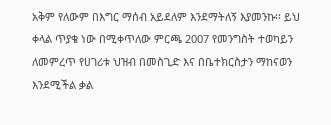አቅም የለውም በእግር ማሰብ አይደለም እንደማትለኝ እያመንኩ፡፡ ይህ ቀላል ጥያቄ ነው በሚቀጥለው ምርጫ 2007 የመንግስት ተወካይን ለመምረጥ የሀገሪቱ ህዝብ በመስጊድ እና በቤተክርስታን ማከናወን እንደሚችል ቃል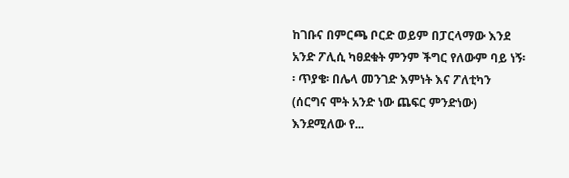ከገቡና በምርጫ ቦርድ ወይም በፓርላማው እንደ አንድ ፖሊሲ ካፀደቁት ምንም ችግር የለውም ባይ ነኝ፡፡ ጥያቄ፡ በሌላ መንገድ እምነት እና ፖለቲካን (ሰርግና ሞት አንድ ነው ጨፍር ምንድነው) እንደሚለው የ...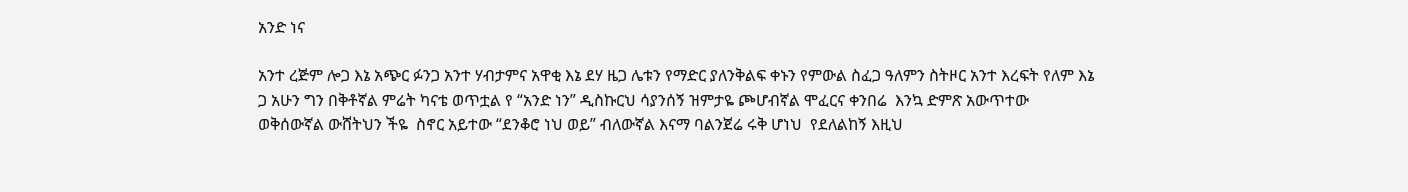አንድ ነና

አንተ ረጅም ሎጋ እኔ አጭር ፉንጋ አንተ ሃብታምና አዋቂ እኔ ደሃ ዜጋ ሌቱን የማድር ያለንቅልፍ ቀኑን የምውል ስፈጋ ዓለምን ስትዞር አንተ እረፍት የለም እኔ ጋ አሁን ግን በቅቶኛል ምሬት ካናቴ ወጥቷል የ “አንድ ነን” ዲስኩርህ ሳያንሰኝ ዝምታዬ ጮሆብኛል ሞፈርና ቀንበሬ  እንኳ ድምጽ አውጥተው ወቅሰውኛል ውሸትህን ችዬ  ስኖር አይተው “ደንቆሮ ነህ ወይ” ብለውኛል እናማ ባልንጀሬ ሩቅ ሆነህ  የደለልከኝ እዚህ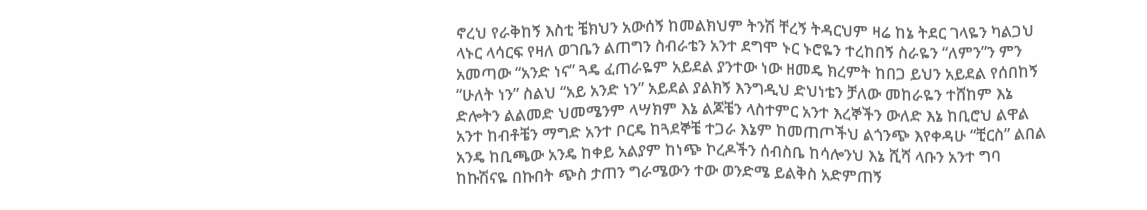ኖረህ የራቅከኝ እስቲ ቼክህን አውሰኝ ከመልክህም ትንሽ ቸረኝ ትዳርህም ዛሬ ከኔ ትደር ገላዬን ካልጋህ ላኑር ላሳርፍ የዛለ ወገቤን ልጠግን ስብራቴን አንተ ደግሞ ኑር ኑሮዬን ተረከበኝ ስራዬን “ለምን”ን ምን አመጣው “አንድ ነና” ጓዴ ፈጠራዬም አይደል ያንተው ነው ዘመዴ ክረምት ከበጋ ይህን አይደል የሰበከኝ “ሁለት ነን” ስልህ “አይ አንድ ነን” አይደል ያልክኝ እንግዲህ ድህነቴን ቻለው መከራዬን ተሸከም እኔ ድሎትን ልልመድ ህመሜንም ላሣክም እኔ ልጆቼን ላስተምር አንተ እረኞችን ውለድ እኔ ከቢሮህ ልዋል አንተ ከብቶቼን ማግድ አንተ ቦርዴ ከጓደኞቼ ተጋራ እኔም ከመጠጦችህ ልጎንጭ እየቀዳሁ “ቺርስ” ልበል አንዴ ከቢጫው አንዴ ከቀይ አልያም ከነጭ ኮረዶችን ሰብስቤ ከሳሎንህ እኔ ሺሻ ላቡን አንተ ግባ ከኩሽናዬ በኩበት ጭስ ታጠን ግራሜውን ተው ወንድሜ ይልቅስ አድምጠኝ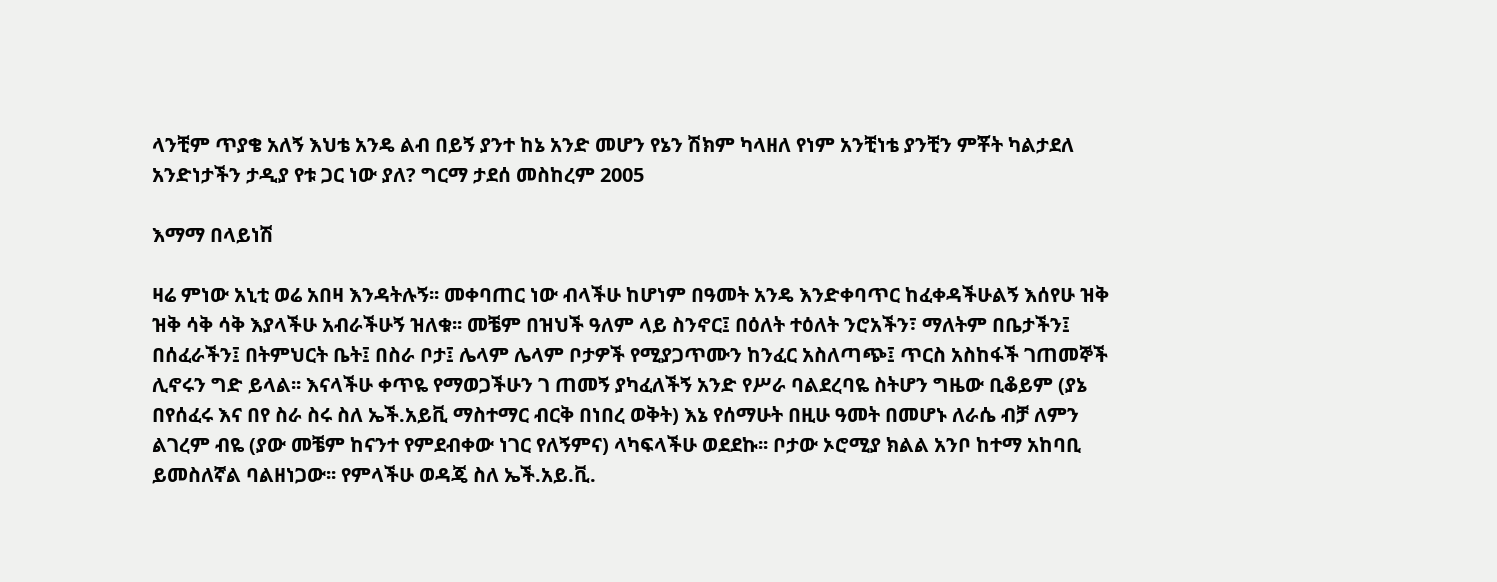ላንቺም ጥያቄ አለኝ እህቴ አንዴ ልብ በይኝ ያንተ ከኔ አንድ መሆን የኔን ሽክም ካላዘለ የነም አንቺነቴ ያንቺን ምቾት ካልታደለ አንድነታችን ታዲያ የቱ ጋር ነው ያለ? ግርማ ታደሰ መስከረም 2005

እማማ በላይነሽ

ዛሬ ምነው አኒቲ ወሬ አበዛ እንዳትሉኝ፡፡ መቀባጠር ነው ብላችሁ ከሆነም በዓመት አንዴ እንድቀባጥር ከፈቀዳችሁልኝ እሰየሁ ዝቅ ዝቅ ሳቅ ሳቅ እያላችሁ አብራችሁኝ ዝለቁ፡፡ መቼም በዝህች ዓለም ላይ ስንኖር፤ በዕለት ተዕለት ንሮአችን፣ ማለትም በቤታችን፤ በሰፈራችን፤ በትምህርት ቤት፤ በስራ ቦታ፤ ሌላም ሌላም ቦታዎች የሚያጋጥሙን ከንፈር አስለጣጭ፤ ጥርስ አስከፋች ገጠመኞች ሊኖሩን ግድ ይላል፡፡ እናላችሁ ቀጥዬ የማወጋችሁን ገ ጠመኝ ያካፈለችኝ አንድ የሥራ ባልደረባዬ ስትሆን ግዜው ቢቆይም (ያኔ በየሰፈሩ እና በየ ስራ ስሩ ስለ ኤች.አይቪ ማስተማር ብርቅ በነበረ ወቅት) እኔ የሰማሁት በዚሁ ዓመት በመሆኑ ለራሴ ብቻ ለምን ልገረም ብዬ (ያው መቼም ከናንተ የምደብቀው ነገር የለኝምና) ላካፍላችሁ ወደደኩ፡፡ ቦታው ኦሮሚያ ክልል አንቦ ከተማ አከባቢ ይመስለኛል ባልዘነጋው፡፡ የምላችሁ ወዳጄ ስለ ኤች.አይ.ቪ.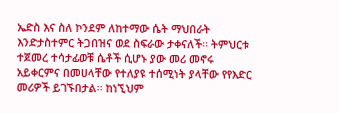ኤድስ እና ስለ ኮንደም ለከተማው ሴት ማህበራት እንድታስተምር ትጋበዝና ወደ ስፍራው ታቀናለች፡፡ ትምህርቱ ተጀመረ ተሳታፊወቹ ሴቶች ሲሆኑ ያው መሪ መኖሩ አይቀርምና በመሀላቸው የተለያዩ ተሰሚነት ያላቸው የየእድር መሪዎች ይገኙበታል፡፡ ከነኚህም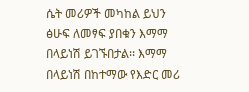ሴት መሪዎች መካከል ይህን ፅሁፍ ለመፃፍ ያበቁን እማማ በላይነሽ ይገኙበታል፡፡ እማማ በላይነሽ በከተማው የእድር መሪ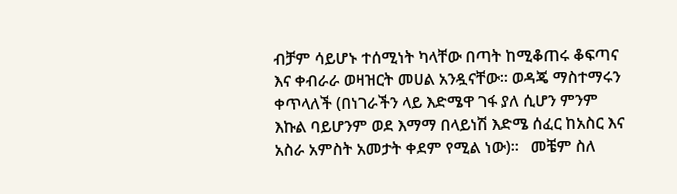ብቻም ሳይሆኑ ተሰሚነት ካላቸው በጣት ከሚቆጠሩ ቆፍጣና እና ቀብራራ ወዛዝርት መሀል አንዷናቸው፡፡ ወዳጄ ማስተማሩን ቀጥላለች (በነገራችን ላይ እድሜዋ ገፋ ያለ ሲሆን ምንም እኩል ባይሆንም ወደ እማማ በላይነሽ እድሜ ሰፈር ከአስር እና አስራ አምስት አመታት ቀደም የሚል ነው)፡፡   መቼም ስለ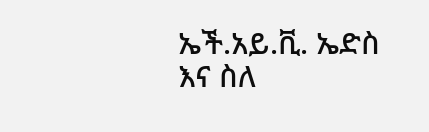ኤች.አይ.ቪ. ኤድስ እና ስለ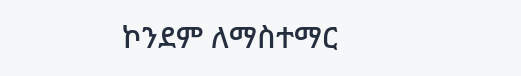ኮንደም ለማስተማር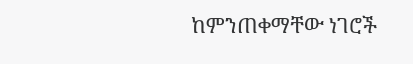ከምንጠቀማቸው ነገሮች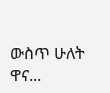ውስጥ ሁለት ዋና...